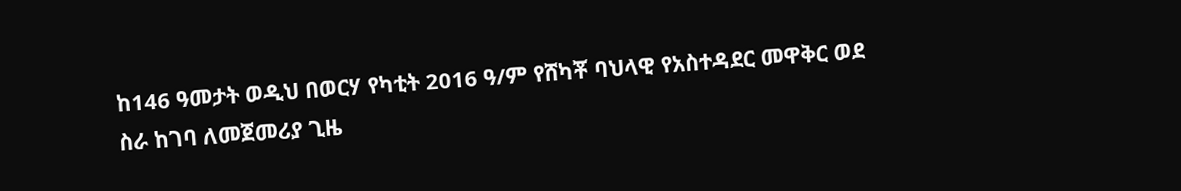ከ146 ዓመታት ወዲህ በወርሃ የካቲት 2016 ዓ/ም የሸካቾ ባህላዊ የአስተዳደር መዋቅር ወደ ስራ ከገባ ለመጀመሪያ ጊዜ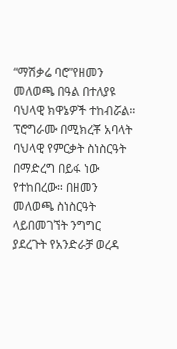“ማሽቃሬ ባሮ”የዘመን መለወጫ በዓል በተለያዩ ባህላዊ ክዋኔዎች ተከብሯል።
ፕሮግራሙ በሚክረቾ አባላት ባህላዊ የምርቃት ስነስርዓት በማድረግ በይፋ ነው የተከበረው። በዘመን መለወጫ ስነስርዓት ላይበመገኘት ንግግር ያደረጉት የአንድራቻ ወረዳ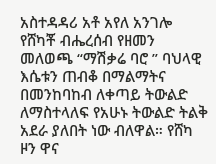አስተዳዳሪ አቶ አየለ አንገሎ የሸካቾ ብሔረሰብ የዘመን መለወጫ “ማሽቃሬ ባሮ ” ባህላዊ እሴቱን ጠብቆ በማልማትና በመንከባከብ ለቀጣይ ትውልድ ለማስተላለፍ የአሁኑ ትውልድ ትልቅ አደራ ያለበት ነው ብለዋል። የሸካ ዞን ዋና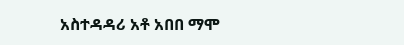አስተዳዳሪ አቶ አበበ ማሞ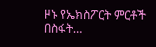ዞኑ የኤክስፖርት ምርቶች በስፋት…